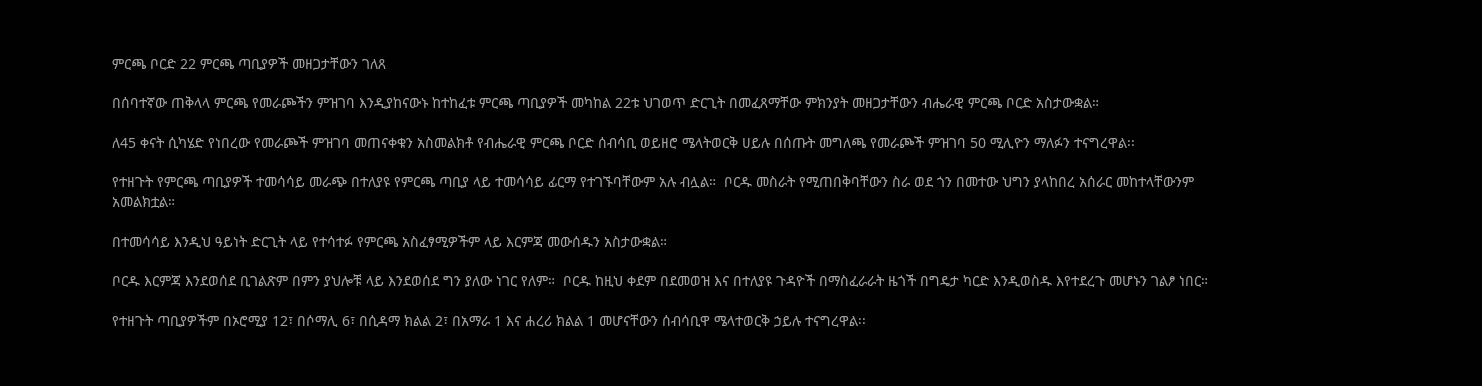ምርጫ ቦርድ 22 ምርጫ ጣቢያዎች መዘጋታቸውን ገለጸ

በሰባተኛው ጠቅላላ ምርጫ የመራጮችን ምዝገባ እንዲያከናውኑ ከተከፈቱ ምርጫ ጣቢያዎች መካከል 22ቱ ህገወጥ ድርጊት በመፈጸማቸው ምክንያት መዘጋታቸውን ብሔራዊ ምርጫ ቦርድ አስታውቋል።

ለ45 ቀናት ሲካሄድ የነበረው የመራጮች ምዝገባ መጠናቀቁን አስመልክቶ የብሔራዊ ምርጫ ቦርድ ሰብሳቢ ወይዘሮ ሜላትወርቅ ሀይሉ በሰጡት መግለጫ የመራጮች ምዝገባ 50 ሚሊዮን ማለፉን ተናግረዋል፡፡

የተዘጉት የምርጫ ጣቢያዎች ተመሳሳይ መራጭ በተለያዩ የምርጫ ጣቢያ ላይ ተመሳሳይ ፊርማ የተገኙባቸውም አሉ ብሏል።  ቦርዱ መስራት የሚጠበቅባቸውን ስራ ወደ ጎን በመተው ህግን ያላከበረ አሰራር መከተላቸውንም አመልክቷል።

በተመሳሳይ እንዲህ ዓይነት ድርጊት ላይ የተሳተፉ የምርጫ አስፈፃሚዎችም ላይ እርምጃ መውሰዱን አስታውቋል።

ቦርዱ እርምጃ እንደወሰደ ቢገልጽም በምን ያህሎቹ ላይ እንደወሰደ ግን ያለው ነገር የለም።  ቦርዱ ከዚህ ቀደም በደመወዝ እና በተለያዩ ጉዳዮች በማስፈራራት ዜጎች በግዴታ ካርድ እንዲወስዱ እየተደረጉ መሆኑን ገልፆ ነበር።

የተዘጉት ጣቢያዎችም በኦሮሚያ 12፣ በሶማሊ 6፣ በሲዳማ ክልል 2፣ በአማራ 1 እና ሐረሪ ክልል 1 መሆናቸውን ሰብሳቢዋ ሜላተወርቅ ኃይሉ ተናግረዋል፡፡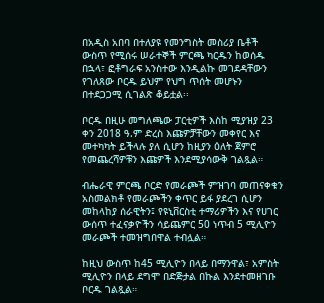በአዲስ አበባ በተለያዩ የመንግስት መስሪያ ቤቶች ውስጥ የሚሰሩ ሠራተኞች ምርጫ ካርዱን ከወሰዱ በኋላ፣ ፎቶግራፍ አንስተው እንዲልኩ መገደዳቸውን የገለጸው ቦርዱ ይህም የህግ ጥሰት መሆኑን በተደጋጋሚ ሲገልጽ ቆይቷል፡፡

ቦርዱ በዚሁ መግለጫው ፓርቲዎች እስከ ሚያዝያ 23 ቀን 2018 ዓ.ም ድረስ እጩዎቻቸውን መቀየር እና መተካካት ይችላሉ ያለ ሲሆን ከዚያን ዕለት ጀምሮ የመጨረሻዎቹን እጩዎች እንደሚያሳውቅ ገልጿል።

ብሔራዊ ምርጫ ቦርድ የመራጮች ምዝገባ መጠናቀቁን አስመልክቶ የመራጮችን ቀጥር ይፋ ያደረገ ሲሆን መከላከያ ሰራዊትን፤ የዩኒቨርስቲ ተማሪዎችን እና የሀገር ውሰጥ ተፈናቃዮችን ሳይጨምር 50 ነጥብ 5 ሚሊዮን መራጮች ተመዝግበዋል ተብሏል።

ከዚህ ውስጥ ከ45 ሚሊዮን በላይ በማንዋል፣ አምስት ሚሊዮን በላይ ደግሞ በድጅታል በኩል እንደተመዘገቡ ቦርዱ ገልጿል።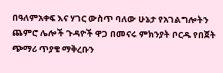በዓለምአቀፍ እና ሃገር ውስጥ ባለው ሁኔታ የአገልግሎትን ጨምሮ ሌሎች ጉዳዮች ዋጋ በመናሩ ምክንያት ቦርዱ የበጀት ጭማሪ ጥያቄ ማቅረቡን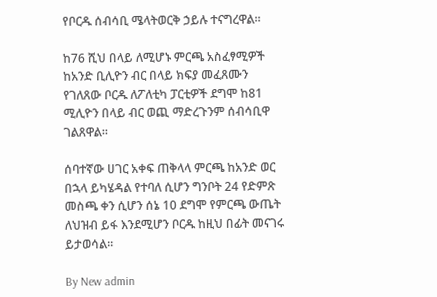የቦርዱ ሰብሳቢ ሜላትወርቅ ኃይሉ ተናግረዋል።

ከ76 ሺህ በላይ ለሚሆኑ ምርጫ አስፈፃሚዎች ከአንድ ቢሊዮን ብር በላይ ክፍያ መፈጸሙን የገለጸው ቦርዱ ለፖለቲካ ፓርቲዎች ደግሞ ከ81 ሚሊዮን በላይ ብር ወጪ ማድረጉንም ሰብሳቢዋ ገልጸዋል።

ሰባተኛው ሀገር አቀፍ ጠቅላላ ምርጫ ከአንድ ወር በኋላ ይካሄዳል የተባለ ሲሆን ግንቦት 24 የድምጽ መስጫ ቀን ሲሆን ሰኔ 10 ደግሞ የምርጫ ውጤት ለህዝብ ይፋ እንደሚሆን ቦርዱ ከዚህ በፊት መናገሩ ይታወሳል፡፡

By New admin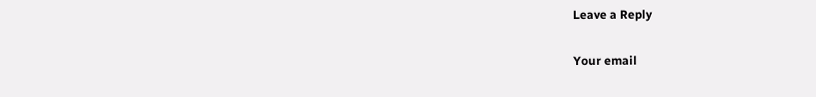Leave a Reply

Your email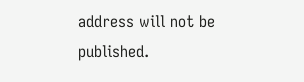address will not be published.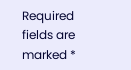Required fields are marked *